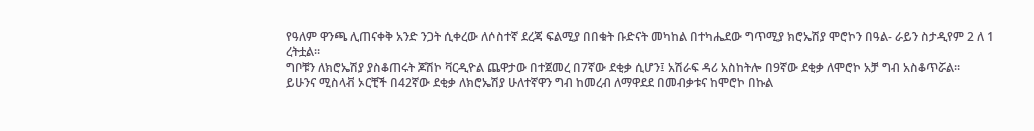የዓለም ዋንጫ ሊጠናቀቅ አንድ ንጋት ሲቀረው ለሶስተኛ ደረጃ ፍልሚያ በበቁት ቡድናት መካከል በተካሔደው ግጥሚያ ክሮኤሽያ ሞሮኮን በዓል- ራይን ስታዲየም 2 ለ 1 ረትቷል።
ግቦቹን ለክሮኤሽያ ያስቆጠሩት ጆሽኮ ቫርዲዮል ጨዋታው በተጀመረ በ7ኛው ደቂቃ ሲሆን፤ አሽራፍ ዳሪ አስከትሎ በ9ኛው ደቂቃ ለሞሮኮ አቻ ግብ አስቆጥሯል።
ይሁንና ሚስላቭ ኦርቺች በ42ኛው ደቂቃ ለክሮኤሽያ ሁለተኛዋን ግብ ከመረብ ለማዋደደ በመብቃቱና ከሞሮኮ በኩል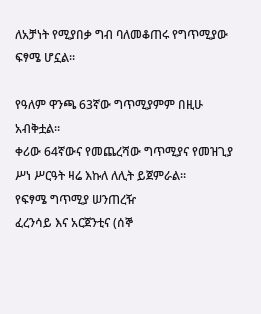ለአቻነት የሚያበቃ ግብ ባለመቆጠሩ የግጥሚያው ፍፃሜ ሆኗል።

የዓለም ዋንጫ 63ኛው ግጥሚያምም በዚሁ አብቅቷል።
ቀሪው 64ኛውና የመጨረሻው ግጥሚያና የመዝጊያ ሥነ ሥርዓት ዛሬ እኩለ ለሊት ይጀምራል።
የፍፃሜ ግጥሚያ ሠንጠረዥ
ፈረንሳይ እና አርጀንቲና (ሰኞ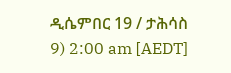ዲሴምበር 19 / ታሕሳስ 9) 2:00 am [AEDT]